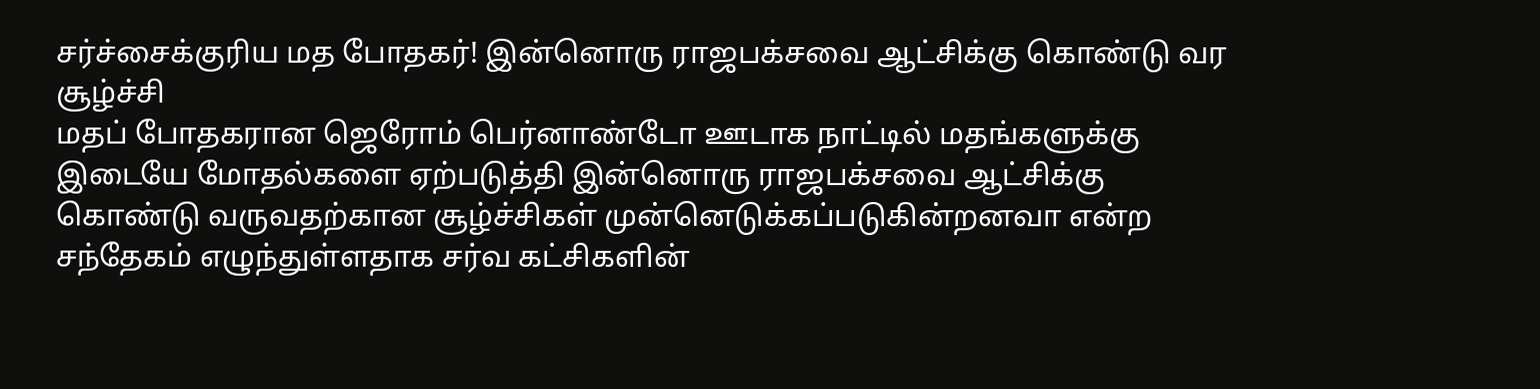சர்ச்சைக்குரிய மத போதகர்! இன்னொரு ராஜபக்சவை ஆட்சிக்கு கொண்டு வர சூழ்ச்சி
மதப் போதகரான ஜெரோம் பெர்னாண்டோ ஊடாக நாட்டில் மதங்களுக்கு இடையே மோதல்களை ஏற்படுத்தி இன்னொரு ராஜபக்சவை ஆட்சிக்கு கொண்டு வருவதற்கான சூழ்ச்சிகள் முன்னெடுக்கப்படுகின்றனவா என்ற சந்தேகம் எழுந்துள்ளதாக சர்வ கட்சிகளின்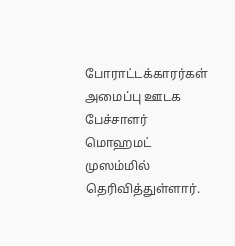போராட்டக்காரர்கள் அமைப்பு ஊடக பேச்சாளர் மொஹமட் முஸம்மில் தெரிவித்துள்ளார்.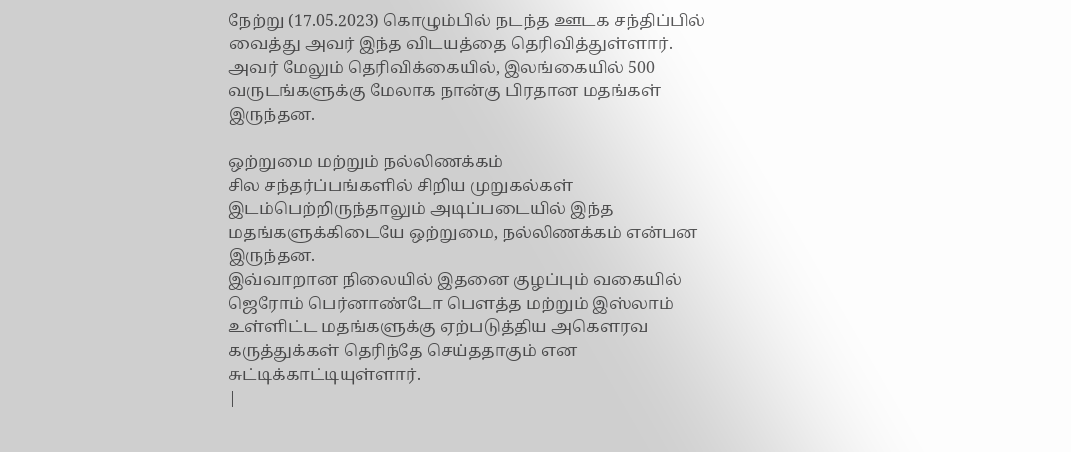நேற்று (17.05.2023) கொழும்பில் நடந்த ஊடக சந்திப்பில் வைத்து அவர் இந்த விடயத்தை தெரிவித்துள்ளார்.
அவர் மேலும் தெரிவிக்கையில், இலங்கையில் 500 வருடங்களுக்கு மேலாக நான்கு பிரதான மதங்கள் இருந்தன.

ஒற்றுமை மற்றும் நல்லிணக்கம்
சில சந்தர்ப்பங்களில் சிறிய முறுகல்கள் இடம்பெற்றிருந்தாலும் அடிப்படையில் இந்த மதங்களுக்கிடையே ஒற்றுமை, நல்லிணக்கம் என்பன இருந்தன.
இவ்வாறான நிலையில் இதனை குழப்பும் வகையில் ஜெரோம் பெர்னாண்டோ பௌத்த மற்றும் இஸ்லாம் உள்ளிட்ட மதங்களுக்கு ஏற்படுத்திய அகௌரவ கருத்துக்கள் தெரிந்தே செய்ததாகும் என சுட்டிக்காட்டியுள்ளார்.
|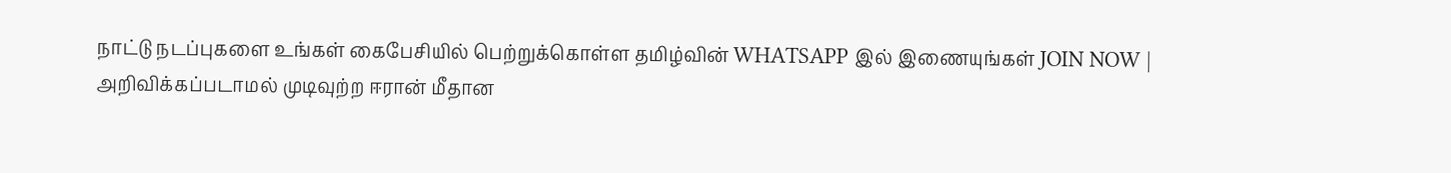நாட்டு நடப்புகளை உங்கள் கைபேசியில் பெற்றுக்கொள்ள தமிழ்வின் WHATSAPP இல் இணையுங்கள் JOIN NOW |
அறிவிக்கப்படாமல் முடிவுற்ற ஈரான் மீதான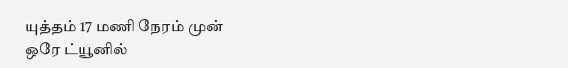யுத்தம் 17 மணி நேரம் முன்
ஒரே ட்யூனில்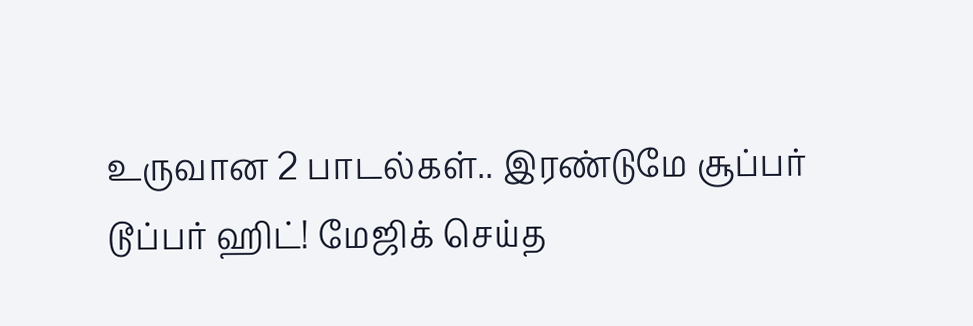உருவான 2 பாடல்கள்.. இரண்டுமே சூப்பர் டூப்பர் ஹிட்! மேஜிக் செய்த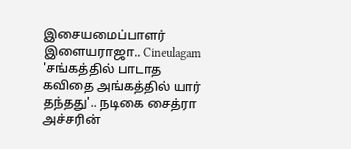இசையமைப்பாளர் இளையராஜா.. Cineulagam
'சங்கத்தில் பாடாத கவிதை அங்கத்தில் யார் தந்தது'.. நடிகை சைத்ரா அச்சரின்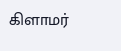கிளாமர்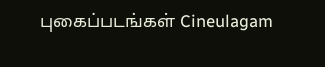புகைப்படங்கள் Cineulagam